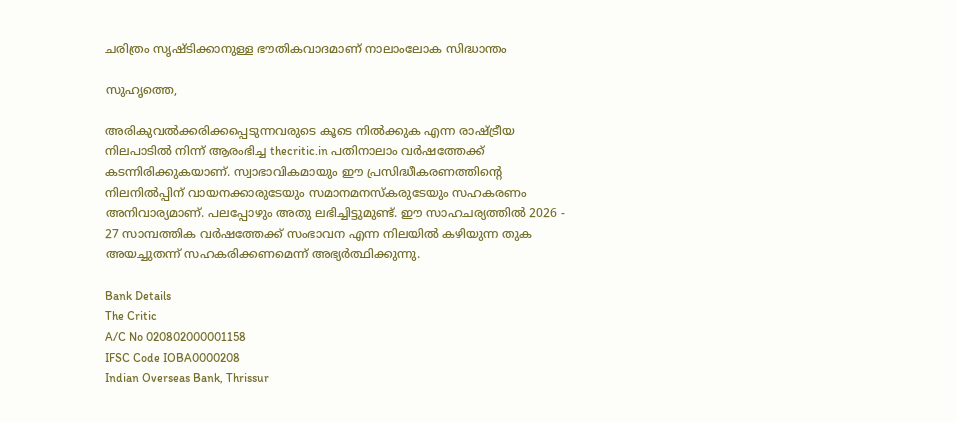ചരിത്രം സൃഷ്ടിക്കാനുള്ള ഭൗതികവാദമാണ് നാലാംലോക സിദ്ധാന്തം

സുഹൃത്തെ,

അരികുവല്‍ക്കരിക്കപ്പെടുന്നവരുടെ കൂടെ നില്‍ക്കുക എന്ന രാഷ്ട്രീയ നിലപാടില്‍ നിന്ന് ആരംഭിച്ച thecritic.in പതിനാലാം വര്‍ഷത്തേക്ക് കടന്നിരിക്കുകയാണ്. സ്വാഭാവികമായും ഈ പ്രസിദ്ധീകരണത്തിന്റെ നിലനില്‍പ്പിന് വായനക്കാരുടേയും സമാനമനസ്‌കരുടേയും സഹകരണം അനിവാര്യമാണ്. പലപ്പോഴും അതു ലഭിച്ചിട്ടുമുണ്ട്. ഈ സാഹചര്യത്തില്‍ 2026 - 27 സാമ്പത്തിക വര്‍ഷത്തേക്ക് സംഭാവന എന്ന നിലയില്‍ കഴിയുന്ന തുക അയച്ചുതന്ന് സഹകരിക്കണമെന്ന് അഭ്യര്‍ത്ഥിക്കുന്നു.

Bank Details
The Critic
A/C No 020802000001158
IFSC Code IOBA0000208
Indian Overseas Bank, Thrissur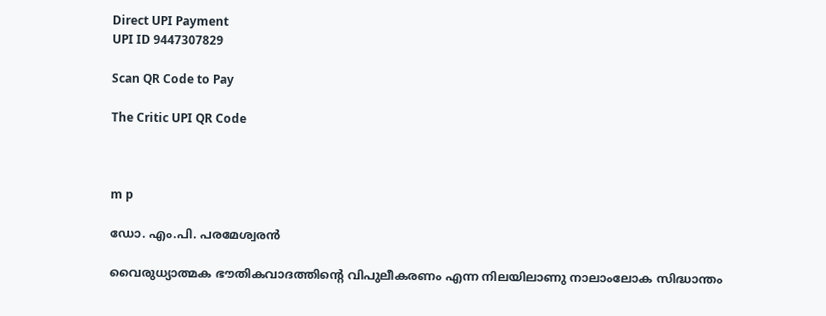Direct UPI Payment
UPI ID 9447307829

Scan QR Code to Pay

The Critic UPI QR Code



m p

ഡോ. എം.പി. പരമേശ്വരന്‍

വൈരുധ്യാത്മക ഭൗതികവാദത്തിന്റെ വിപുലീകരണം എന്ന നിലയിലാണു നാലാംലോക സിദ്ധാന്തം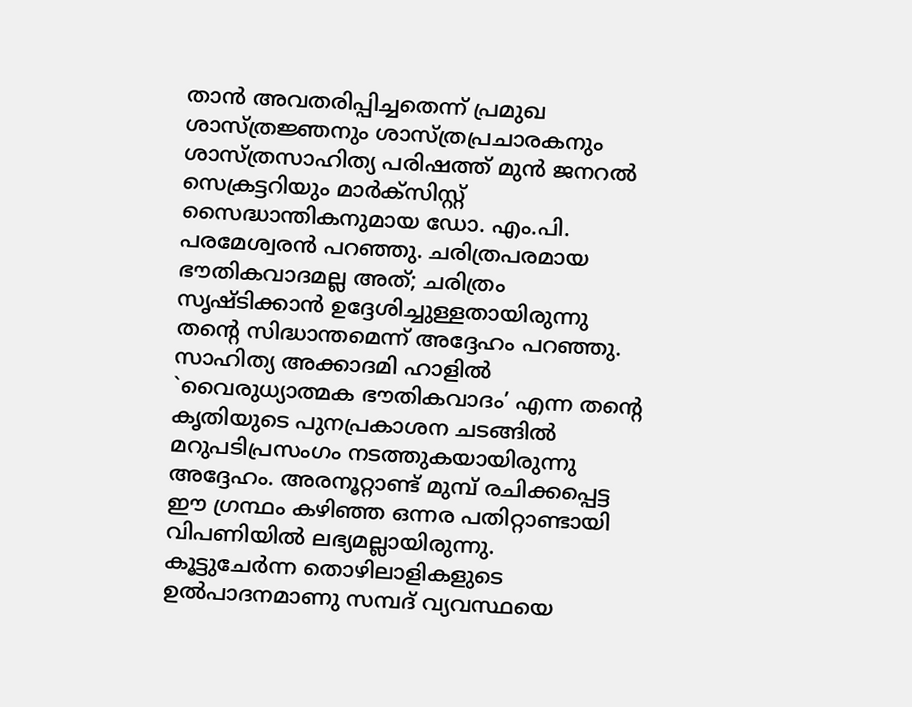താന്‍ അവതരിപ്പിച്ചതെന്ന് പ്രമുഖ ശാസ്ത്രജ്ഞനും ശാസ്ത്രപ്രചാരകനും ശാസ്ത്രസാഹിത്യ പരിഷത്ത് മുന്‍ ജനറല്‍ സെക്രട്ടറിയും മാര്‍ക്സിസ്റ്റ് സൈദ്ധാന്തികനുമായ ഡോ. എം.പി. പരമേശ്വരന്‍ പറഞ്ഞു. ചരിത്രപരമായ ഭൗതികവാദമല്ല അത്; ചരിത്രം സൃഷ്ടിക്കാന്‍ ഉദ്ദേശിച്ചുള്ളതായിരുന്നു തന്റെ സിദ്ധാന്തമെന്ന് അദ്ദേഹം പറഞ്ഞു. സാഹിത്യ അക്കാദമി ഹാളില്‍ `വൈരുധ്യാത്മക ഭൗതികവാദം’ എന്ന തന്റെ കൃതിയുടെ പുനപ്രകാശന ചടങ്ങില്‍ മറുപടിപ്രസംഗം നടത്തുകയായിരുന്നു അദ്ദേഹം. അരനൂറ്റാണ്ട് മുമ്പ് രചിക്കപ്പെട്ട ഈ ഗ്രന്ഥം കഴിഞ്ഞ ഒന്നര പതിറ്റാണ്ടായി വിപണിയില്‍ ലഭ്യമല്ലായിരുന്നു.
കൂട്ടുചേര്‍ന്ന തൊഴിലാളികളുടെ ഉല്‍പാദനമാണു സമ്പദ് വ്യവസ്ഥയെ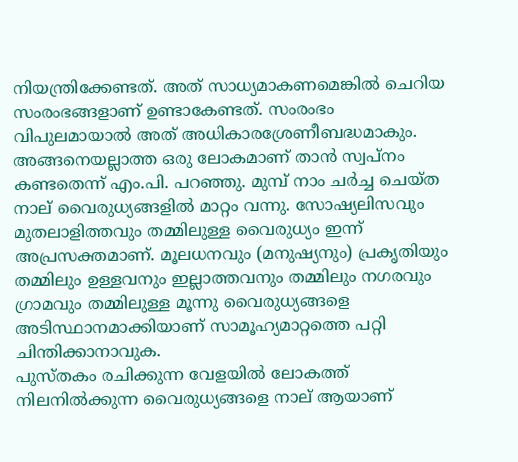നിയന്ത്രിക്കേണ്ടത്. അത് സാധ്യമാകണമെങ്കില്‍ ചെറിയ സംരംഭങ്ങളാണ് ഉണ്ടാകേണ്ടത്. സംരംഭം വിപുലമായാല്‍ അത് അധികാരശ്രേണീബദ്ധമാകും. അങ്ങനെയല്ലാത്ത ഒരു ലോകമാണ് താന്‍ സ്വപ്നം കണ്ടതെന്ന് എം.പി. പറഞ്ഞു. മുമ്പ് നാം ചര്‍ച്ച ചെയ്ത നാല് വൈരുധ്യങ്ങളില്‍ മാറ്റം വന്നു. സോഷ്യലിസവും മുതലാളിത്തവും തമ്മിലുള്ള വൈരുധ്യം ഇന്ന് അപ്രസക്തമാണ്. മൂലധനവും (മനുഷ്യനും) പ്രകൃതിയും തമ്മിലും ഉള്ളവനും ഇല്ലാത്തവനും തമ്മിലും നഗരവും ഗ്രാമവും തമ്മിലുള്ള മൂന്നു വൈരുധ്യങ്ങളെ അടിസ്ഥാനമാക്കിയാണ് സാമൂഹ്യമാറ്റത്തെ പറ്റി ചിന്തിക്കാനാവുക.
പുസ്തകം രചിക്കുന്ന വേളയില്‍ ലോകത്ത് നിലനില്‍ക്കുന്ന വൈരുധ്യങ്ങളെ നാല് ആയാണ്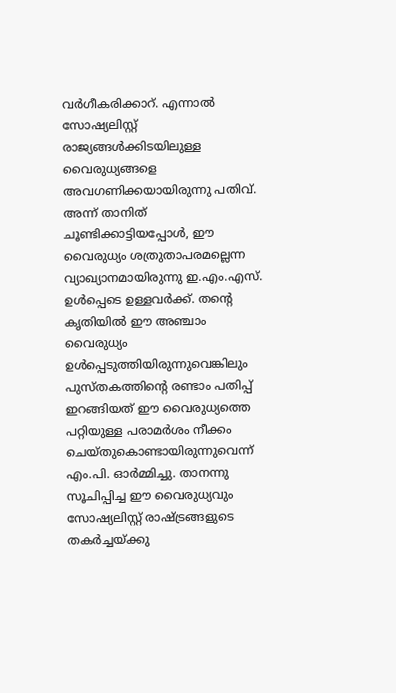വര്‍ഗീകരിക്കാറ്. എന്നാല്‍ സോഷ്യലിസ്റ്റ് രാജ്യങ്ങള്‍ക്കിടയിലുള്ള വൈരുധ്യങ്ങളെ അവഗണിക്കയായിരുന്നു പതിവ്. അന്ന് താനിത് ചൂണ്ടിക്കാട്ടിയപ്പോള്‍, ഈ വൈരുധ്യം ശത്രുതാപരമല്ലെന്ന വ്യാഖ്യാനമായിരുന്നു ഇ.എം.എസ്. ഉള്‍പ്പെടെ ഉള്ളവര്‍ക്ക്. തന്റെ കൃതിയില്‍ ഈ അഞ്ചാം വൈരുധ്യം ഉള്‍പ്പെടുത്തിയിരുന്നുവെങ്കിലും പുസ്തകത്തിന്റെ രണ്ടാം പതിപ്പ് ഇറങ്ങിയത് ഈ വൈരുധ്യത്തെ പറ്റിയുള്ള പരാമര്‍ശം നീക്കം ചെയ്തുകൊണ്ടായിരുന്നുവെന്ന് എം.പി. ഓര്‍മ്മിച്ചു. താനന്നു സൂചിപ്പിച്ച ഈ വൈരുധ്യവും സോഷ്യലിസ്റ്റ് രാഷ്ട്രങ്ങളുടെ തകര്‍ച്ചയ്ക്കു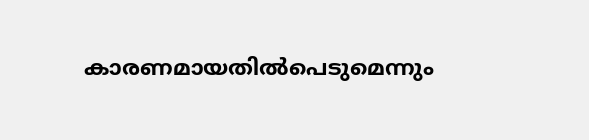കാരണമായതില്‍പെടുമെന്നും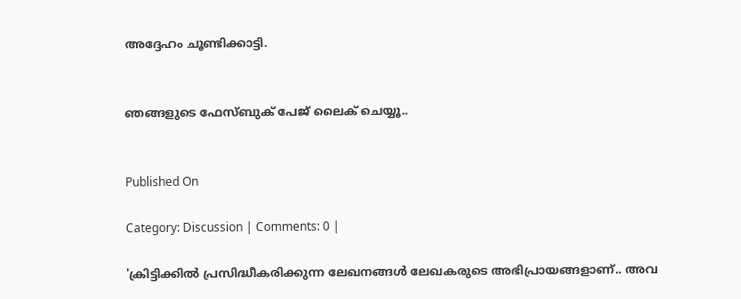അദ്ദേഹം ചൂണ്ടിക്കാട്ടി.


ഞങ്ങളുടെ ഫേസ്ബുക് പേജ് ലൈക് ചെയ്യൂ..


Published On

Category: Discussion | Comments: 0 |

'ക്രിട്ടിക്കില്‍ പ്രസിദ്ധീകരിക്കുന്ന ലേഖനങ്ങള്‍ ലേഖകരുടെ അഭിപ്രായങ്ങളാണ്.. അവ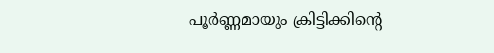പൂര്‍ണ്ണമായും ക്രിട്ടിക്കിന്റെ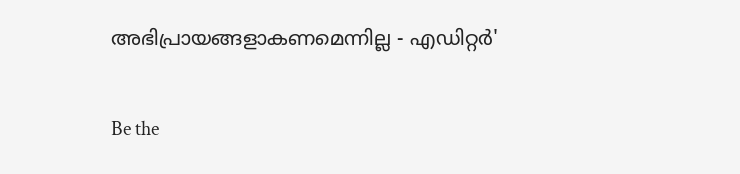അഭിപ്രായങ്ങളാകണമെന്നില്ല - എഡിറ്റര്‍'

Be the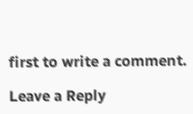first to write a comment.

Leave a Reply